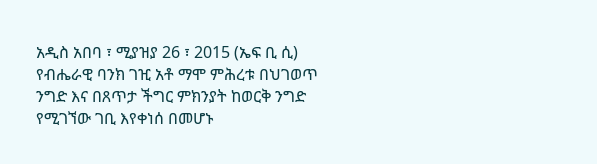አዲስ አበባ ፣ ሚያዝያ 26 ፣ 2015 (ኤፍ ቢ ሲ) የብሔራዊ ባንክ ገዢ አቶ ማሞ ምሕረቱ በህገወጥ ንግድ እና በጸጥታ ችግር ምክንያት ከወርቅ ንግድ የሚገኘው ገቢ እየቀነሰ በመሆኑ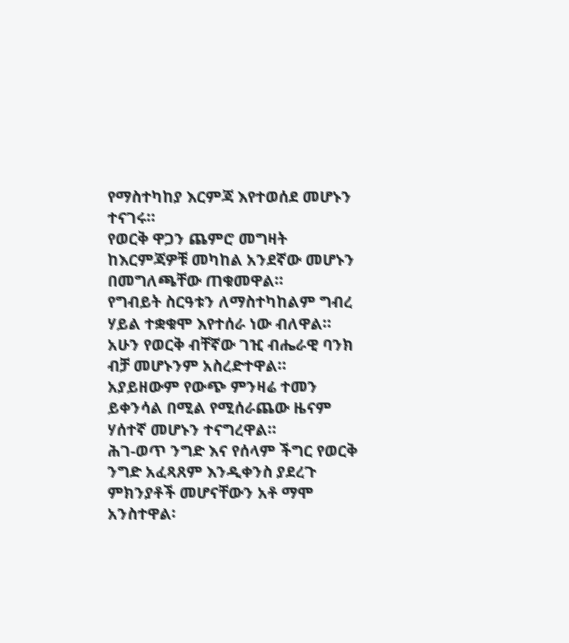የማስተካከያ እርምጃ እየተወሰደ መሆኑን ተናገሩ።
የወርቅ ዋጋን ጨምሮ መግዛት ከእርምጃዎቹ መካከል አንደኛው መሆኑን በመግለጫቸው ጠቁመዋል።
የግብይት ስርዓቱን ለማስተካከልም ግብረ ሃይል ተቋቁሞ እየተሰራ ነው ብለዋል።
አሁን የወርቅ ብቸኛው ገዢ ብሔራዊ ባንክ ብቻ መሆኑንም አስረድተዋል።
አያይዘውም የውጭ ምንዛሬ ተመን ይቀንሳል በሚል የሚሰራጨው ዜናም ሃሰተኛ መሆኑን ተናግረዋል።
ሕገ-ወጥ ንግድ እና የሰላም ችግር የወርቅ ንግድ አፈጻጸም እንዲቀንስ ያደረጉ ምክንያቶች መሆናቸውን አቶ ማሞ አንስተዋል፡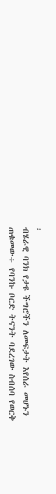፡
ብሄራዊ ባንክ የታዩ ችግሮችን ለመፍታት እየሰራ መሆኑን ጠቁመው÷ የባንኩ ቦርድ ትናንት ባደረገው ስብሰባ የወርቅ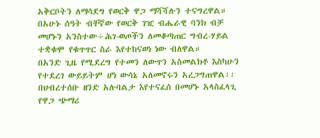አቅርቦትን ለማሳደግ የወርቅ ዋጋ ማሻሻሉን ተናግረዋል።
በአሁኑ ሰዓት ብቸኛው የወርቅ ገዢ ብሔራዊ ባንክ ብቻ መሆኑን አንስተው÷ሕገ-ወጦችን ለመቆጣጠር ግብረ-ሃይል ተቋቁሞ የቁጥጥር ስራ እየተከናወነ ነው ብለዋል።
በአንድ ጊዜ የሚደረግ የተመን ለውጥን አስመልክቶ እስካሁን የተደረገ ውይይትም ሆነ ውሳኔ አለመኖሩን አረጋግጠዋል፡፡
በህብረተሰቡ ዘንድ አሉባልታ እየተናፈሰ በመሆኑ አላስፈላጊ የዋጋ ጭማሪ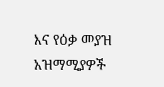እና የዕቃ መያዝ አዝማሚያዎች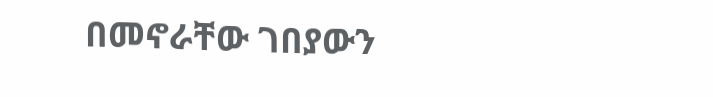በመኖራቸው ገበያውን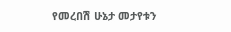የመረበሽ ሁኔታ መታየቱን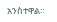አንስተዋል።